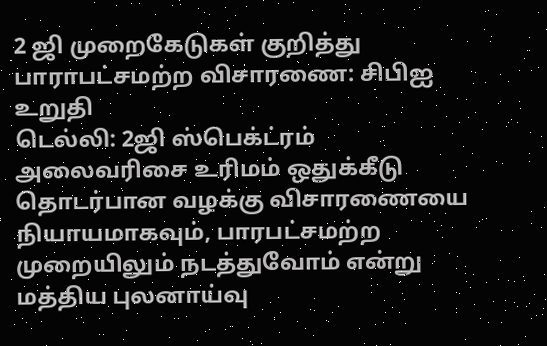2 ஜி முறைகேடுகள் குறித்து பாராபட்சமற்ற விசாரணை: சிபிஐ உறுதி
டெல்லி: 2ஜி ஸ்பெக்ட்ரம் அலைவரிசை உரிமம் ஒதுக்கீடு தொடர்பான வழக்கு விசாரணையை நியாயமாகவும், பாரபட்சமற்ற முறையிலும் நடத்துவோம் என்று மத்திய புலனாய்வு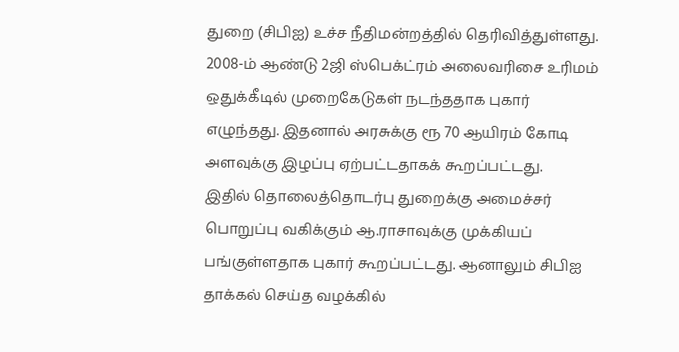துறை (சிபிஐ) உச்ச நீதிமன்றத்தில் தெரிவித்துள்ளது.
2008-ம் ஆண்டு 2ஜி ஸ்பெக்ட்ரம் அலைவரிசை உரிமம் ஒதுக்கீடில் முறைகேடுகள் நடந்ததாக புகார் எழுந்தது. இதனால் அரசுக்கு ரூ 70 ஆயிரம் கோடி அளவுக்கு இழப்பு ஏற்பட்டதாகக் கூறப்பட்டது.
இதில் தொலைத்தொடர்பு துறைக்கு அமைச்சர் பொறுப்பு வகிக்கும் ஆ.ராசாவுக்கு முக்கியப் பங்குள்ளதாக புகார் கூறப்பட்டது. ஆனாலும் சிபிஐ தாக்கல் செய்த வழக்கில்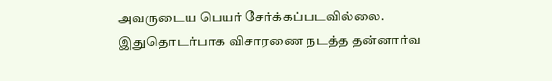அவருடைய பெயர் சேர்க்கப்படவில்லை.
இதுதொடர்பாக விசாரணை நடத்த தன்னார்வ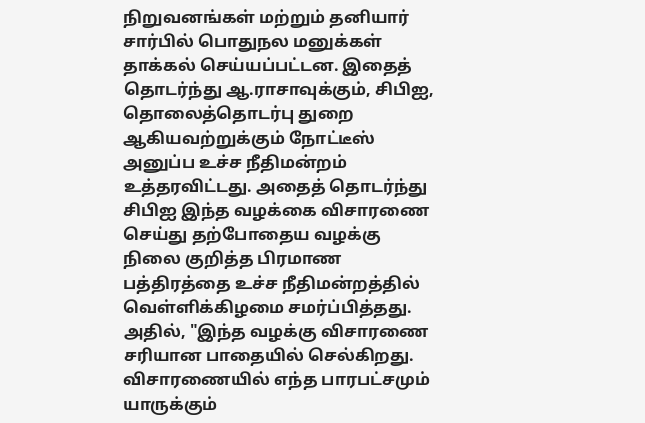நிறுவனங்கள் மற்றும் தனியார் சார்பில் பொதுநல மனுக்கள் தாக்கல் செய்யப்பட்டன. இதைத் தொடர்ந்து ஆ.ராசாவுக்கும், சிபிஐ, தொலைத்தொடர்பு துறை ஆகியவற்றுக்கும் நோட்டீஸ் அனுப்ப உச்ச நீதிமன்றம் உத்தரவிட்டது. அதைத் தொடர்ந்து சிபிஐ இந்த வழக்கை விசாரணை செய்து தற்போதைய வழக்கு நிலை குறித்த பிரமாண பத்திரத்தை உச்ச நீதிமன்றத்தில் வெள்ளிக்கிழமை சமர்ப்பித்தது.
அதில், "இந்த வழக்கு விசாரணை சரியான பாதையில் செல்கிறது. விசாரணையில் எந்த பாரபட்சமும் யாருக்கும்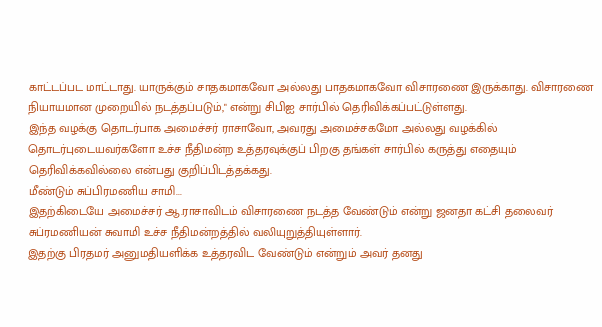காட்டப்பட மாட்டாது. யாருக்கும் சாதகமாகவோ அல்லது பாதகமாகவோ விசாரணை இருக்காது. விசாரணை நியாயமான முறையில் நடத்தப்படும்," என்று சிபிஐ சார்பில் தெரிவிக்கப்பட்டுள்ளது.
இந்த வழக்கு தொடர்பாக அமைச்சர் ராசாவோ, அவரது அமைச்சகமோ அல்லது வழக்கில் தொடர்புடையவர்களோ உச்ச நீதிமன்ற உத்தரவுக்குப் பிறகு தங்கள் சார்பில் கருத்து எதையும் தெரிவிக்கவில்லை என்பது குறிப்பிடத்தக்கது.
மீண்டும் சுப்பிரமணிய சாமி...
இதற்கிடையே அமைச்சர் ஆ.ராசாவிடம் விசாரணை நடத்த வேண்டும் என்று ஜனதா கட்சி தலைவர் சுப்ரமணியன் சுவாமி உச்ச நீதிமன்றத்தில் வலியுறுத்தியுள்ளார்.
இதற்கு பிரதமர் அனுமதியளிக்க உத்தரவிட வேண்டும் என்றும் அவர் தனது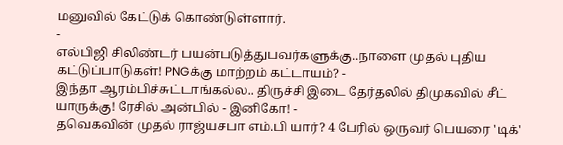மனுவில் கேட்டுக் கொண்டுள்ளார்.
-
எல்பிஜி சிலிண்டர் பயன்படுத்துபவர்களுக்கு..நாளை முதல் புதிய கட்டுப்பாடுகள்! PNGக்கு மாற்றம் கட்டாயம்? -
இந்தா ஆரம்பிச்சுட்டாங்கல்ல.. திருச்சி இடை தேர்தலில் திமுகவில் சீட் யாருக்கு! ரேசில் அன்பில் - இனிகோ! -
தவெகவின் முதல் ராஜ்யசபா எம்.பி யார்? 4 பேரில் ஒருவர் பெயரை 'டிக்'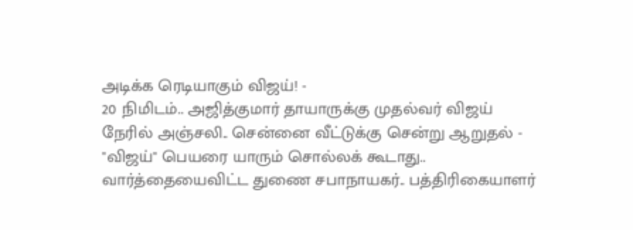அடிக்க ரெடியாகும் விஜய்! -
20 நிமிடம்.. அஜித்குமார் தாயாருக்கு முதல்வர் விஜய் நேரில் அஞ்சலி.. சென்னை வீட்டுக்கு சென்று ஆறுதல் -
"விஜய்" பெயரை யாரும் சொல்லக் கூடாது.. வார்த்தையைவிட்ட துணை சபாநாயகர்.. பத்திரிகையாளர்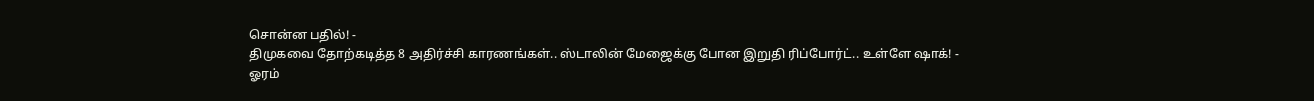சொன்ன பதில்! -
திமுகவை தோற்கடித்த 8 அதிர்ச்சி காரணங்கள்.. ஸ்டாலின் மேஜைக்கு போன இறுதி ரிப்போர்ட்.. உள்ளே ஷாக்! -
ஓரம்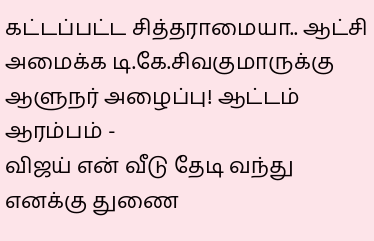கட்டப்பட்ட சித்தராமையா.. ஆட்சி அமைக்க டி.கே.சிவகுமாருக்கு ஆளுநர் அழைப்பு! ஆட்டம் ஆரம்பம் -
விஜய் என் வீடு தேடி வந்து எனக்கு துணை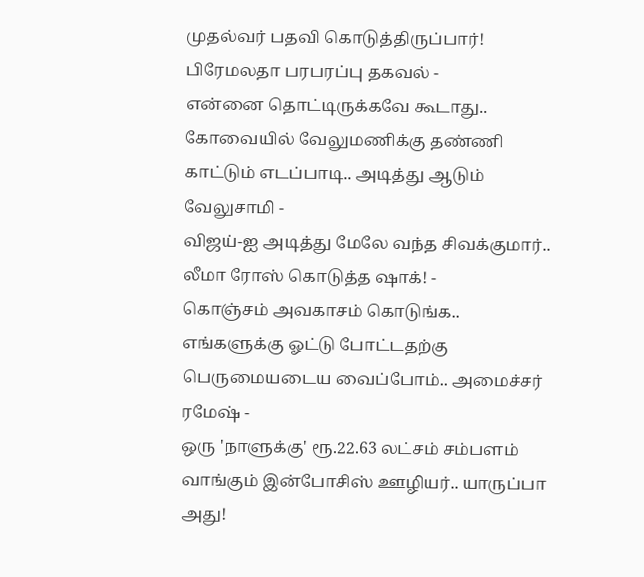முதல்வர் பதவி கொடுத்திருப்பார்! பிரேமலதா பரபரப்பு தகவல் -
என்னை தொட்டிருக்கவே கூடாது.. கோவையில் வேலுமணிக்கு தண்ணி காட்டும் எடப்பாடி.. அடித்து ஆடும் வேலுசாமி -
விஜய்-ஐ அடித்து மேலே வந்த சிவக்குமார்.. லீமா ரோஸ் கொடுத்த ஷாக்! -
கொஞ்சம் அவகாசம் கொடுங்க.. எங்களுக்கு ஓட்டு போட்டதற்கு பெருமையடைய வைப்போம்.. அமைச்சர் ரமேஷ் -
ஒரு 'நாளுக்கு' ரூ.22.63 லட்சம் சம்பளம் வாங்கும் இன்போசிஸ் ஊழியர்.. யாருப்பா அது!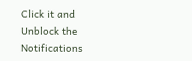Click it and Unblock the Notifications